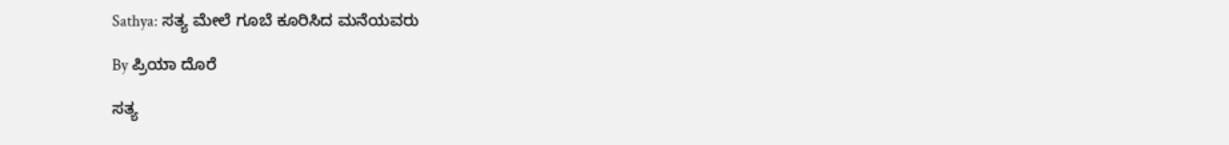Sathya: ಸತ್ಯ ಮೇಲೆ ಗೂಬೆ ಕೂರಿಸಿದ ಮನೆಯವರು

By ಪ್ರಿಯಾ ದೊರೆ

ಸತ್ಯ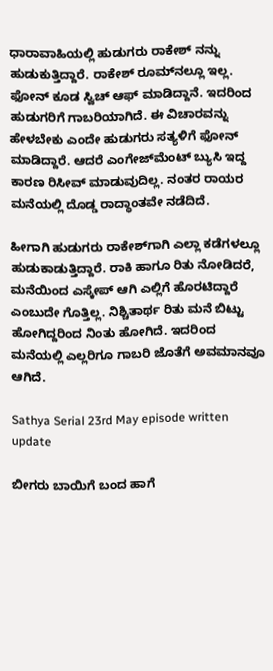ಧಾರಾವಾಹಿಯಲ್ಲಿ ಹುಡುಗರು ರಾಕೇಶ್ ನನ್ನು ಹುಡುಕುತ್ತಿದ್ದಾರೆ. ರಾಕೇಶ್ ರೂಮ್‌ನಲ್ಲೂ ಇಲ್ಲ. ಫೋನ್ ಕೂಡ ಸ್ವಿಚ್ ಆಫ್ ಮಾಡಿದ್ದಾನೆ. ಇದರಿಂದ ಹುಡುಗರಿಗೆ ಗಾಬರಿಯಾಗಿದೆ. ಈ ವಿಚಾರವನ್ನು ಹೇಳಬೇಕು ಎಂದೇ ಹುಡುಗರು ಸತ್ಯಳಿಗೆ ಫೋನ್ ಮಾಡಿದ್ದಾರೆ. ಆದರೆ ಎಂಗೇಜ್‌ಮೆಂಟ್ ಬ್ಯುಸಿ ಇದ್ದ ಕಾರಣ ರಿಸೀವ್ ಮಾಡುವುದಿಲ್ಲ. ನಂತರ ರಾಯರ ಮನೆಯಲ್ಲಿ ದೊಡ್ಡ ರಾದ್ಧಾಂತವೇ ನಡೆದಿದೆ.

ಹೀಗಾಗಿ ಹುಡುಗರು ರಾಕೇಶ್‌ಗಾಗಿ ಎಲ್ಲಾ ಕಡೆಗಳಲ್ಲೂ ಹುಡುಕಾಡುತ್ತಿದ್ದಾರೆ. ರಾಕಿ ಹಾಗೂ ರಿತು ನೋಡಿದರೆ, ಮನೆಯಿಂದ ಎಸ್ಕೇಪ್ ಆಗಿ ಎಲ್ಲಿಗೆ ಹೊರಟಿದ್ದಾರೆ ಎಂಬುದೇ ಗೊತ್ತಿಲ್ಲ. ನಿಶ್ಚಿತಾರ್ಥ ರಿತು ಮನೆ ಬಿಟ್ಟು ಹೋಗಿದ್ದರಿಂದ ನಿಂತು ಹೋಗಿದೆ. ಇದರಿಂದ ಮನೆಯಲ್ಲಿ ಎಲ್ಲರಿಗೂ ಗಾಬರಿ ಜೊತೆಗೆ ಅವಮಾನವೂ ಆಗಿದೆ.

Sathya Serial 23rd May episode written update

ಬೀಗರು ಬಾಯಿಗೆ ಬಂದ ಹಾಗೆ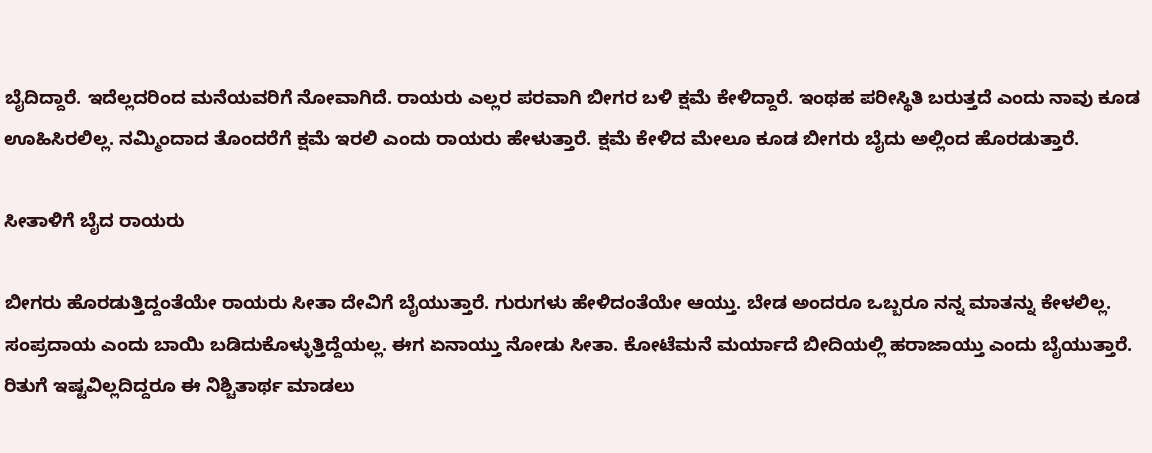ಬೈದಿದ್ದಾರೆ. ಇದೆಲ್ಲದರಿಂದ ಮನೆಯವರಿಗೆ ನೋವಾಗಿದೆ. ರಾಯರು ಎಲ್ಲರ ಪರವಾಗಿ ಬೀಗರ ಬಳಿ ಕ್ಷಮೆ ಕೇಳಿದ್ದಾರೆ. ಇಂಥಹ ಪರೀಸ್ಥಿತಿ ಬರುತ್ತದೆ ಎಂದು ನಾವು ಕೂಡ ಊಹಿಸಿರಲಿಲ್ಲ. ನಮ್ಮಿಂದಾದ ತೊಂದರೆಗೆ ಕ್ಷಮೆ ಇರಲಿ ಎಂದು ರಾಯರು ಹೇಳುತ್ತಾರೆ. ಕ್ಷಮೆ ಕೇಳಿದ ಮೇಲೂ ಕೂಡ ಬೀಗರು ಬೈದು ಅಲ್ಲಿಂದ ಹೊರಡುತ್ತಾರೆ.

ಸೀತಾಳಿಗೆ ಬೈದ ರಾಯರು

ಬೀಗರು ಹೊರಡುತ್ತಿದ್ದಂತೆಯೇ ರಾಯರು ಸೀತಾ ದೇವಿಗೆ ಬೈಯುತ್ತಾರೆ. ಗುರುಗಳು ಹೇಳಿದಂತೆಯೇ ಆಯ್ತು. ಬೇಡ ಅಂದರೂ ಒಬ್ಬರೂ ನನ್ನ ಮಾತನ್ನು ಕೇಳಲಿಲ್ಲ. ಸಂಪ್ರದಾಯ ಎಂದು ಬಾಯಿ ಬಡಿದುಕೊಳ್ಳುತ್ತಿದ್ದೆಯಲ್ಲ. ಈಗ ಏನಾಯ್ತು ನೋಡು ಸೀತಾ. ಕೋಟೆಮನೆ ಮರ್ಯಾದೆ ಬೀದಿಯಲ್ಲಿ ಹರಾಜಾಯ್ತು ಎಂದು ಬೈಯುತ್ತಾರೆ. ರಿತುಗೆ ಇಷ್ಟವಿಲ್ಲದಿದ್ದರೂ ಈ ನಿಶ್ಚಿತಾರ್ಥ ಮಾಡಲು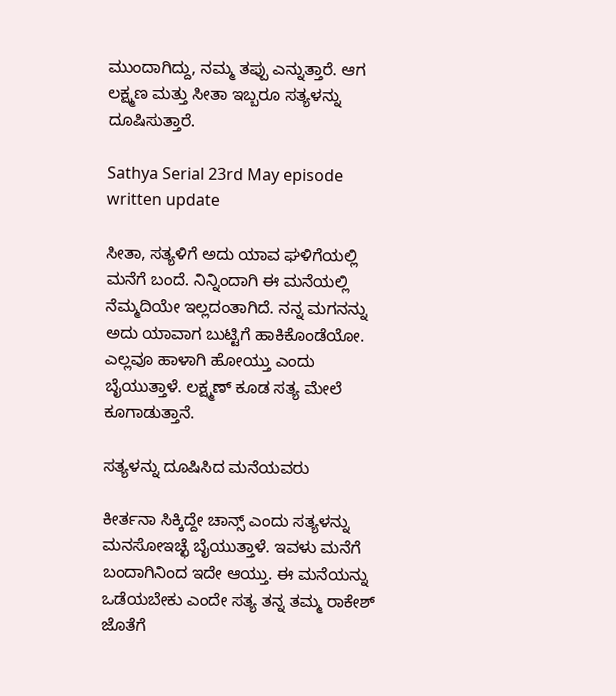ಮುಂದಾಗಿದ್ದು, ನಮ್ಮ ತಪ್ಪು ಎನ್ನುತ್ತಾರೆ. ಆಗ ಲಕ್ಷ್ಮಣ ಮತ್ತು ಸೀತಾ ಇಬ್ಬರೂ ಸತ್ಯಳನ್ನು ದೂಷಿಸುತ್ತಾರೆ.

Sathya Serial 23rd May episode written update

ಸೀತಾ, ಸತ್ಯಳಿಗೆ ಅದು ಯಾವ ಘಳಿಗೆಯಲ್ಲಿ ಮನೆಗೆ ಬಂದೆ. ನಿನ್ನಿಂದಾಗಿ ಈ ಮನೆಯಲ್ಲಿ ನೆಮ್ಮದಿಯೇ ಇಲ್ಲದಂತಾಗಿದೆ. ನನ್ನ ಮಗನನ್ನು ಅದು ಯಾವಾಗ ಬುಟ್ಟಿಗೆ ಹಾಕಿಕೊಂಡೆಯೋ. ಎಲ್ಲವೂ ಹಾಳಾಗಿ ಹೋಯ್ತು ಎಂದು ಬೈಯುತ್ತಾಳೆ. ಲಕ್ಷ್ಮಣ್ ಕೂಡ ಸತ್ಯ ಮೇಲೆ ಕೂಗಾಡುತ್ತಾನೆ.

ಸತ್ಯಳನ್ನು ದೂಷಿಸಿದ ಮನೆಯವರು

ಕೀರ್ತನಾ ಸಿಕ್ಕಿದ್ದೇ ಚಾನ್ಸ್ ಎಂದು ಸತ್ಯಳನ್ನು ಮನಸೋಇಚ್ಛೆ ಬೈಯುತ್ತಾಳೆ. ಇವಳು ಮನೆಗೆ ಬಂದಾಗಿನಿಂದ ಇದೇ ಆಯ್ತು. ಈ ಮನೆಯನ್ನು ಒಡೆಯಬೇಕು ಎಂದೇ ಸತ್ಯ ತನ್ನ ತಮ್ಮ ರಾಕೇಶ್ ಜೊತೆಗೆ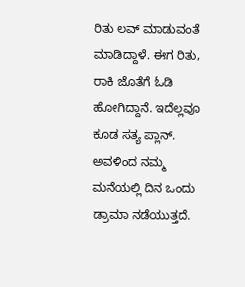ರಿತು ಲವ್ ಮಾಡುವಂತೆ ಮಾಡಿದ್ದಾಳೆ. ಈಗ ರಿತು, ರಾಕಿ ಜೊತೆಗೆ ಓಡಿ ಹೋಗಿದ್ದಾನೆ. ಇದೆಲ್ಲವೂ ಕೂಡ ಸತ್ಯ ಪ್ಲಾನ್. ಅವಳಿಂದ ನಮ್ಮ ಮನೆಯಲ್ಲಿ ದಿನ ಒಂದು ಡ್ರಾಮಾ ನಡೆಯುತ್ತದೆ.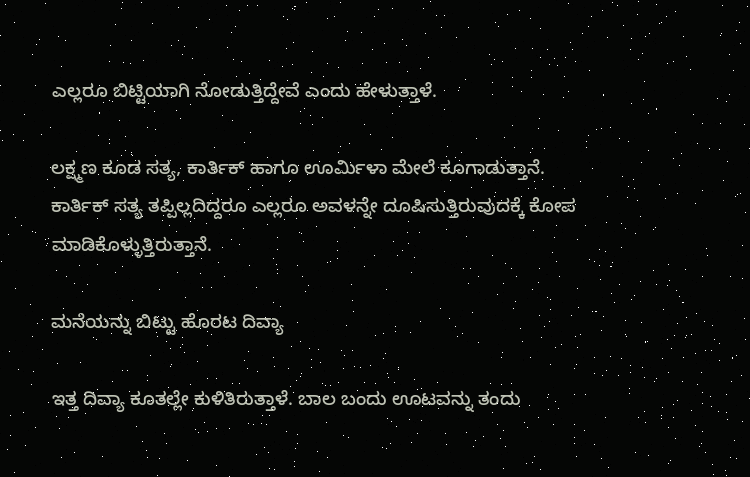ಎಲ್ಲರೂ ಬಿಟ್ಟಿಯಾಗಿ ನೋಡುತ್ತಿದ್ದೇವೆ ಎಂದು ಹೇಳುತ್ತಾಳೆ.

ಲಕ್ಷ್ಮಣ ಕೂಡ ಸತ್ಯ, ಕಾರ್ತಿಕ್ ಹಾಗೂ ಊರ್ಮಿಳಾ ಮೇಲೆ ಕೂಗಾಡುತ್ತಾನೆ. ಕಾರ್ತಿಕ್ ಸತ್ಯ ತಪ್ಪಿಲ್ಲದಿದ್ದರೂ ಎಲ್ಲರೂ ಅವಳನ್ನೇ ದೂಷಿಸುತ್ತಿರುವುದಕ್ಕೆ ಕೋಪ ಮಾಡಿಕೊಳ್ಳುತ್ತಿರುತ್ತಾನೆ.

ಮನೆಯನ್ನು ಬಿಟ್ಟು ಹೊರಟ ದಿವ್ಯಾ

ಇತ್ತ ದಿವ್ಯಾ ಕೂತಲ್ಲೇ ಕುಳಿತಿರುತ್ತಾಳೆ. ಬಾಲ ಬಂದು ಊಟವನ್ನು ತಂದು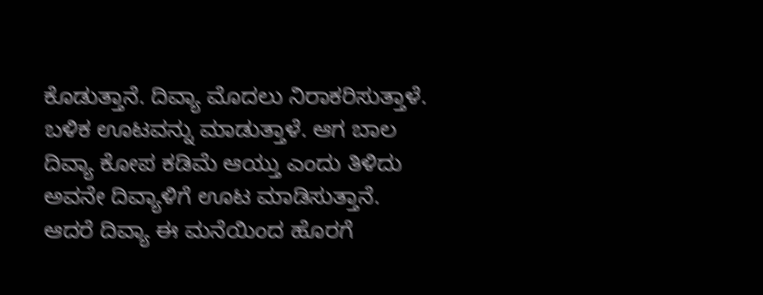ಕೊಡುತ್ತಾನೆ. ದಿವ್ಯಾ ಮೊದಲು ನಿರಾಕರಿಸುತ್ತಾಳೆ. ಬಳಿಕ ಊಟವನ್ನು ಮಾಡುತ್ತಾಳೆ. ಆಗ ಬಾಲ ದಿವ್ಯಾ ಕೋಪ ಕಡಿಮೆ ಆಯ್ತು ಎಂದು ತಿಳಿದು ಅವನೇ ದಿವ್ಯಾಳಿಗೆ ಊಟ ಮಾಡಿಸುತ್ತಾನೆ. ಆದರೆ ದಿವ್ಯಾ ಈ ಮನೆಯಿಂದ ಹೊರಗೆ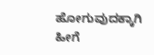ಹೋಗುವುದಕ್ಕಾಗಿ ಹೀಗೆ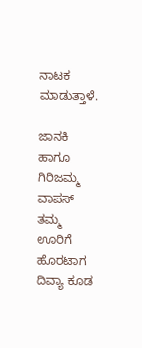ನಾಟಕ ಮಾಡುತ್ತಾಳೆ.

ಜಾನಕಿ ಹಾಗೂ ಗಿರಿಜಮ್ಮ ವಾಪಸ್ ತಮ್ಮ ಊರಿಗೆ ಹೊರಟಾಗ ದಿವ್ಯಾ ಕೂಡ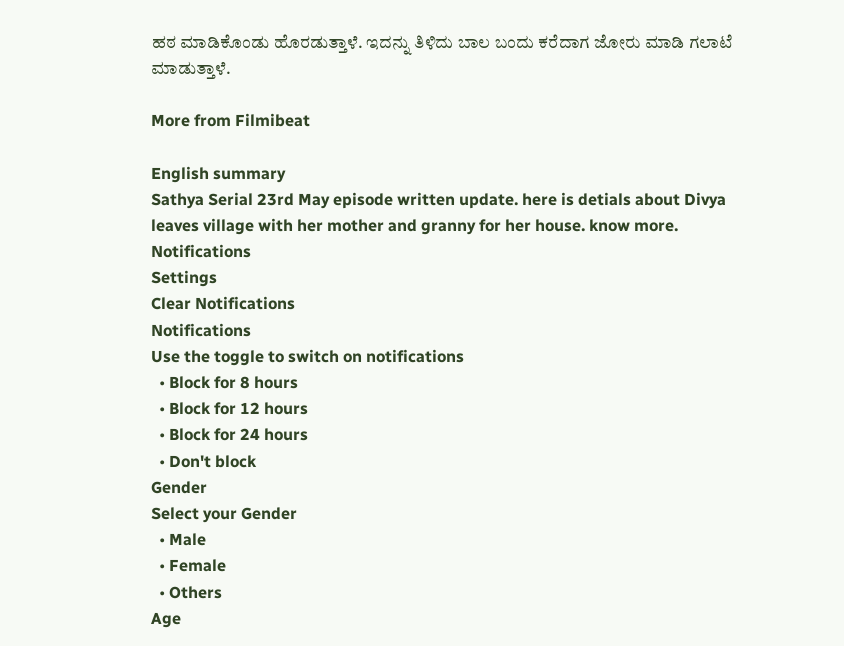ಹಠ ಮಾಡಿಕೊಂಡು ಹೊರಡುತ್ತಾಳೆ. ಇದನ್ನು ತಿಳಿದು ಬಾಲ ಬಂದು ಕರೆದಾಗ ಜೋರು ಮಾಡಿ ಗಲಾಟೆ ಮಾಡುತ್ತಾಳೆ.

More from Filmibeat

English summary
Sathya Serial 23rd May episode written update. here is detials about Divya leaves village with her mother and granny for her house. know more.
Notifications
Settings
Clear Notifications
Notifications
Use the toggle to switch on notifications
  • Block for 8 hours
  • Block for 12 hours
  • Block for 24 hours
  • Don't block
Gender
Select your Gender
  • Male
  • Female
  • Others
Age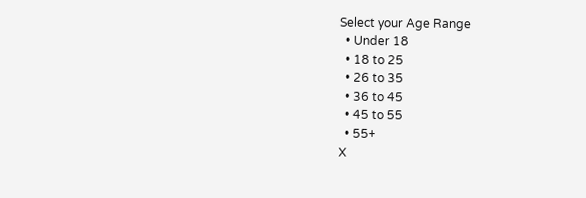Select your Age Range
  • Under 18
  • 18 to 25
  • 26 to 35
  • 36 to 45
  • 45 to 55
  • 55+
X